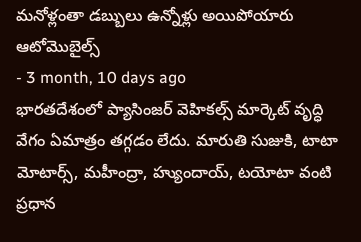మనోళ్లంతా డబ్బులు ఉన్నోళ్లు అయిపోయారు
ఆటోమొబైల్స్
- 3 month, 10 days ago
భారతదేశంలో ప్యాసింజర్ వెహికల్స్ మార్కెట్ వృద్ధి వేగం ఏమాత్రం తగ్గడం లేదు. మారుతి సుజుకి, టాటా మోటార్స్, మహీంద్రా, హ్యుందాయ్, టయోటా వంటి ప్రధాన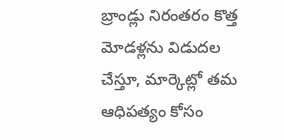బ్రాండ్లు నిరంతరం కొత్త మోడళ్లను విడుదల చేస్తూ, మార్కెట్లో తమ ఆధిపత్యం కోసం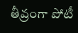తీవ్రంగా పోటీ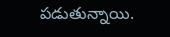పడుతున్నాయి.